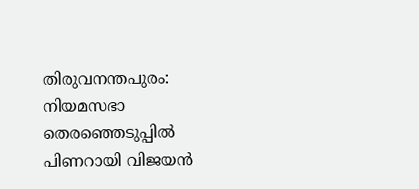തിരുവനന്തപുരം: നിയമസഭാ തെരഞ്ഞെടുപ്പിൽ പിണറായി വിജയൻ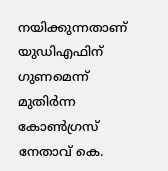നയിക്കുന്നതാണ് യുഡിഎഫിന് ഗുണമെന്ന് മുതിർന്ന കോൺഗ്രസ് നേതാവ് കെ.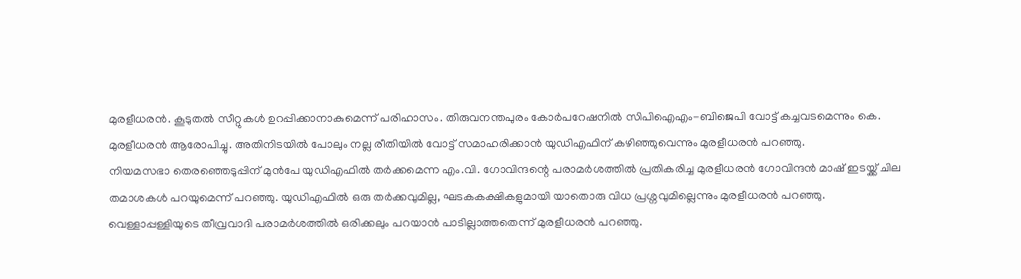മുരളീധരൻ. കൂടുതൽ സീറ്റുകൾ ഉറപ്പിക്കാനാകുമെന്ന് പരിഹാസം. തിരുവനന്തപുരം കോർപറേഷനിൽ സിപിഐഎം-ബിജെപി വോട്ട് കച്ചവടമെന്നും കെ. മുരളീധരൻ ആരോപിച്ചു. അതിനിടയിൽ പോലും നല്ല രീതിയിൽ വോട്ട് സമാഹരിക്കാൻ യുഡിഎഫിന് കഴിഞ്ഞുവെന്നും മുരളീധരൻ പറഞ്ഞു.
നിയമസഭാ തെരഞ്ഞെടുപ്പിന് മുൻപേ യുഡിഎഫിൽ തർക്കമെന്ന എം.വി. ഗോവിന്ദന്റെ പരാമർശത്തിൽ പ്രതികരിച്ച മുരളീധരൻ ഗോവിന്ദൻ മാഷ് ഇടയ്ക്ക് ചില തമാശകൾ പറയുമെന്ന് പറഞ്ഞു. യുഡിഎഫിൽ ഒരു തർക്കവുമില്ല, ഘടകകക്ഷികളുമായി യാതൊരു വിധ പ്രശ്നവുമില്ലെന്നും മുരളീധരൻ പറഞ്ഞു.
വെള്ളാപ്പള്ളിയുടെ തീവ്രവാദി പരാമർശത്തിൽ ഒരിക്കലും പറയാൻ പാടില്ലാത്തതെന്ന് മുരളീധരൻ പറഞ്ഞു.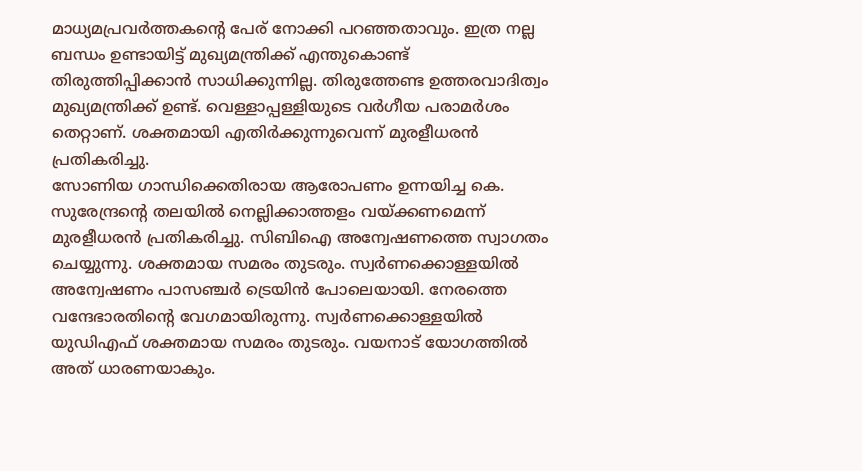മാധ്യമപ്രവർത്തകന്റെ പേര് നോക്കി പറഞ്ഞതാവും. ഇത്ര നല്ല ബന്ധം ഉണ്ടായിട്ട് മുഖ്യമന്ത്രിക്ക് എന്തുകൊണ്ട് തിരുത്തിപ്പിക്കാൻ സാധിക്കുന്നില്ല. തിരുത്തേണ്ട ഉത്തരവാദിത്വം മുഖ്യമന്ത്രിക്ക് ഉണ്ട്. വെള്ളാപ്പള്ളിയുടെ വർഗീയ പരാമർശം തെറ്റാണ്. ശക്തമായി എതിർക്കുന്നുവെന്ന് മുരളീധരൻ പ്രതികരിച്ചു.
സോണിയ ഗാന്ധിക്കെതിരായ ആരോപണം ഉന്നയിച്ച കെ. സുരേന്ദ്രന്റെ തലയിൽ നെല്ലിക്കാത്തളം വയ്ക്കണമെന്ന് മുരളീധരൻ പ്രതികരിച്ചു. സിബിഐ അന്വേഷണത്തെ സ്വാഗതം ചെയ്യുന്നു. ശക്തമായ സമരം തുടരും. സ്വർണക്കൊള്ളയിൽ അന്വേഷണം പാസഞ്ചർ ട്രെയിൻ പോലെയായി. നേരത്തെ വന്ദേഭാരതിൻ്റെ വേഗമായിരുന്നു. സ്വർണക്കൊള്ളയിൽ യുഡിഎഫ് ശക്തമായ സമരം തുടരും. വയനാട് യോഗത്തിൽ അത് ധാരണയാകും.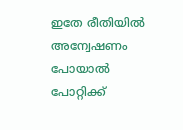ഇതേ രീതിയിൽ അന്വേഷണം പോയാൽ പോറ്റിക്ക്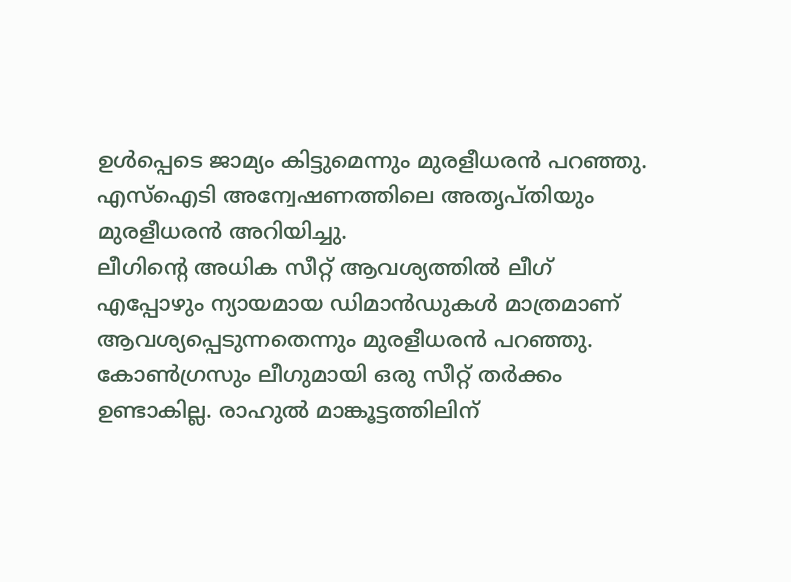ഉൾപ്പെടെ ജാമ്യം കിട്ടുമെന്നും മുരളീധരൻ പറഞ്ഞു. എസ്ഐടി അന്വേഷണത്തിലെ അതൃപ്തിയും മുരളീധരൻ അറിയിച്ചു.
ലീഗിൻ്റെ അധിക സീറ്റ് ആവശ്യത്തിൽ ലീഗ് എപ്പോഴും ന്യായമായ ഡിമാൻഡുകൾ മാത്രമാണ് ആവശ്യപ്പെടുന്നതെന്നും മുരളീധരൻ പറഞ്ഞു. കോൺഗ്രസും ലീഗുമായി ഒരു സീറ്റ് തർക്കം ഉണ്ടാകില്ല. രാഹുൽ മാങ്കൂട്ടത്തിലിന്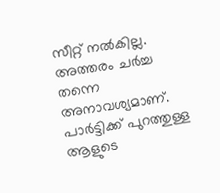സീറ്റ് നൽകില്ല. അത്തരം ചർച്ച തന്നെ അനാവശ്യമാണ്. പാർട്ടിക്ക് പുറത്തുള്ള ആളുടെ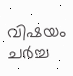വിഷയം ചർച്ച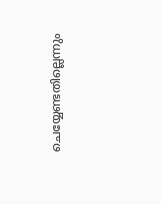ചെയ്യേണ്ടതില്ലെന്നും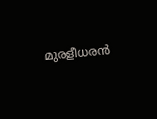മുരളീധരൻ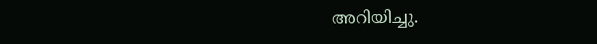അറിയിച്ചു.